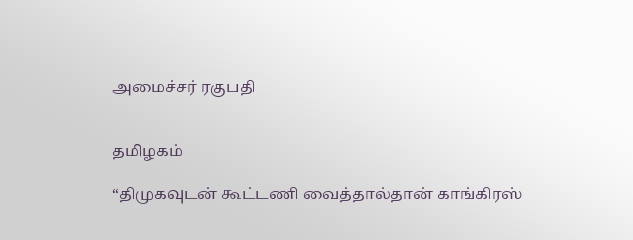அமைச்சர் ரகுபதி


தமிழகம்

“திமுகவுடன் கூட்டணி வைத்தால்தான் காங்கிரஸ்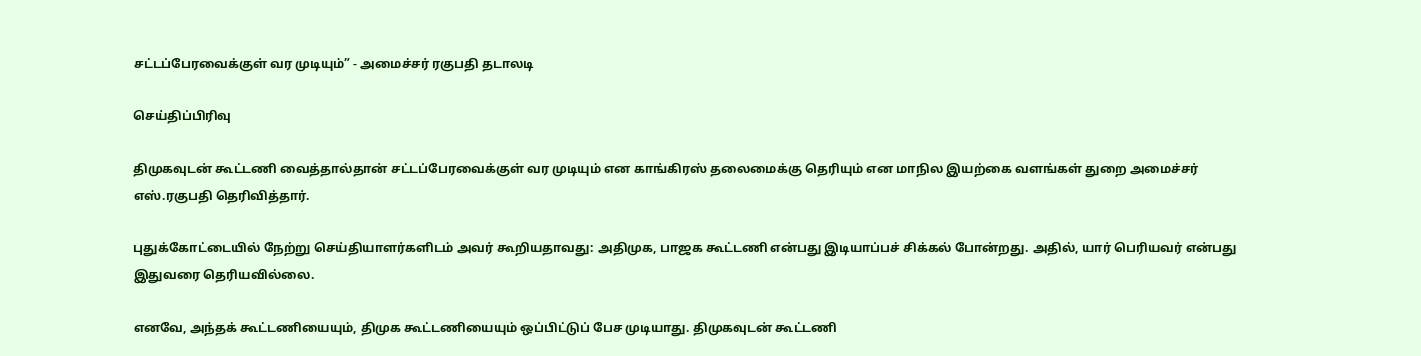சட்டப்பேரவைக்குள் வர முடியும்” - அமைச்சர் ரகுபதி தடாலடி

செய்திப்பிரிவு

திமுகவுடன் கூட்டணி வைத்தால்தான் சட்டப்பேரவைக்குள் வர முடியும் என காங்கிரஸ் தலைமைக்கு தெரியும் என மாநில இயற்கை வளங்கள் துறை அமைச்சர் எஸ்.ரகுபதி தெரிவித்தார்.

புதுக்கோட்டையில் நேற்று செய்தியாளர்களிடம் அவர் கூறியதாவது: அதிமுக, பாஜக கூட்டணி என்பது இடியாப்பச் சிக்கல் போன்றது. அதில், யார் பெரியவர் என்பது இதுவரை தெரியவில்லை.

எனவே, அந்தக் கூட்டணியையும், திமுக கூட்டணியையும் ஒப்பிட்டுப் பேச முடியாது. திமுகவுடன் கூட்டணி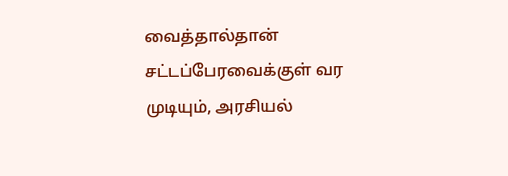வைத்தால்தான் சட்டப்பேரவைக்குள் வர முடியும், அரசியல்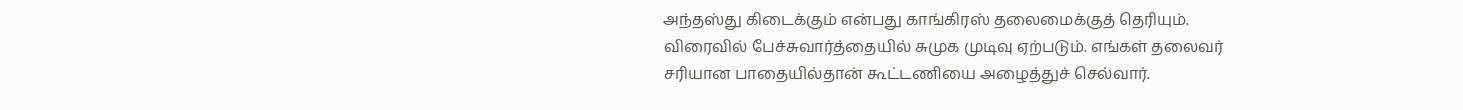அந்தஸ்து கிடைக்கும் என்பது காங்கிரஸ் தலைமைக்குத் தெரியும். விரைவில் பேச்சுவார்த்தையில் சுமுக முடிவு ஏற்படும். எங்கள் தலைவர் சரியான பாதையில்தான் கூட்டணியை அழைத்துச் செல்வார்.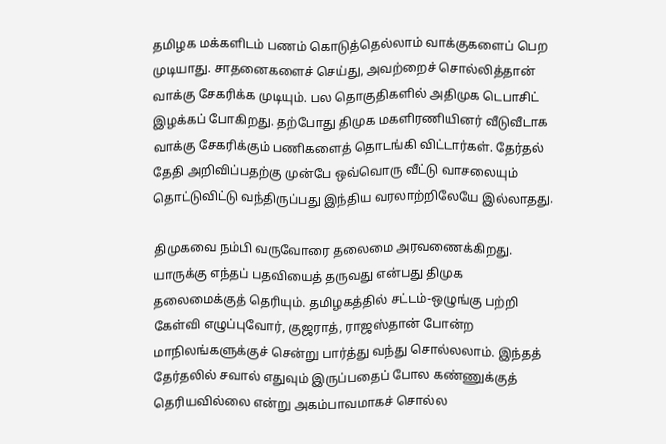தமிழக மக்களிடம் பணம் கொடுத்தெல்லாம் வாக்குகளைப் பெற முடியாது. சாதனைகளைச் செய்து, அவற்றைச் சொல்லித்தான் வாக்கு சேகரிக்க முடியும். பல தொகுதிகளில் அதிமுக டெபாசிட் இழக்கப் போகிறது. தற்போது திமுக மகளிரணியினர் வீடுவீடாக வாக்கு சேகரிக்கும் பணிகளைத் தொடங்கி விட்டார்கள். தேர்தல் தேதி அறிவிப்பதற்கு முன்பே ஒவ்வொரு வீட்டு வாசலையும் தொட்டுவிட்டு வந்திருப்பது இந்திய வரலாற்றிலேயே இல்லாதது.

திமுகவை நம்பி வருவோரை தலைமை அரவணைக்கிறது. யாருக்கு எந்தப் பதவியைத் தருவது என்பது திமுக தலைமைக்குத் தெரியும். தமிழகத்தில் சட்டம்-ஒழுங்கு பற்றி கேள்வி எழுப்புவோர், குஜராத், ராஜஸ்தான் போன்ற மாநிலங்களுக்குச் சென்று பார்த்து வந்து சொல்லலாம். இந்தத் தேர்தலில் சவால் எதுவும் இருப்பதைப் போல கண்ணுக்குத் தெரியவில்லை என்று அகம்பாவமாகச் சொல்ல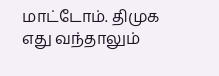மாட்டோம். திமுக எது வந்தாலும்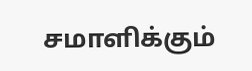சமாளிக்கும்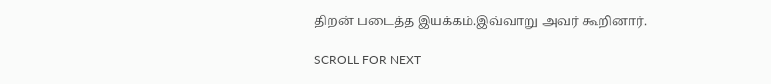திறன் படைத்த இயக்கம்.இவ்வாறு அவர் கூறினார்.

SCROLL FOR NEXT